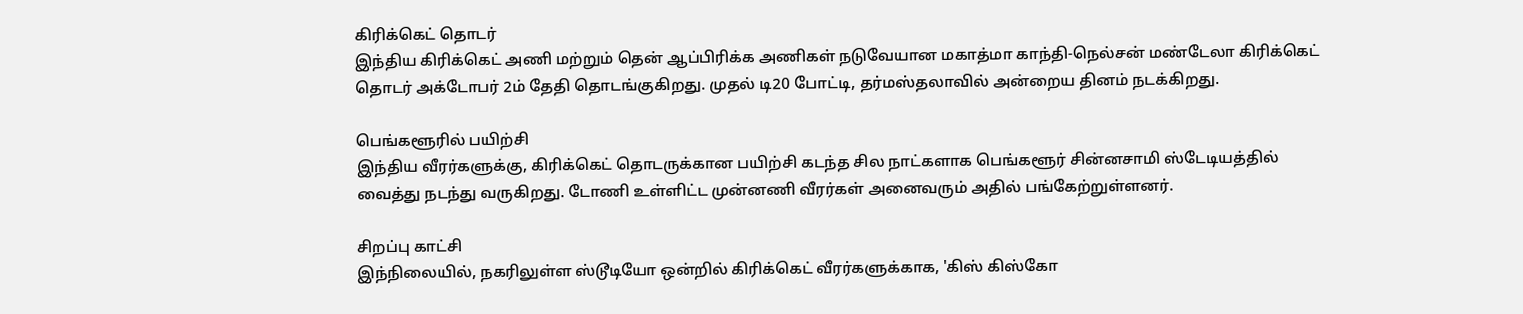கிரிக்கெட் தொடர்
இந்திய கிரிக்கெட் அணி மற்றும் தென் ஆப்பிரிக்க அணிகள் நடுவேயான மகாத்மா காந்தி-நெல்சன் மண்டேலா கிரிக்கெட் தொடர் அக்டோபர் 2ம் தேதி தொடங்குகிறது. முதல் டி20 போட்டி, தர்மஸ்தலாவில் அன்றைய தினம் நடக்கிறது.

பெங்களூரில் பயிற்சி
இந்திய வீரர்களுக்கு, கிரிக்கெட் தொடருக்கான பயிற்சி கடந்த சில நாட்களாக பெங்களூர் சின்னசாமி ஸ்டேடியத்தில் வைத்து நடந்து வருகிறது. டோணி உள்ளிட்ட முன்னணி வீரர்கள் அனைவரும் அதில் பங்கேற்றுள்ளனர்.

சிறப்பு காட்சி
இந்நிலையில், நகரிலுள்ள ஸ்டூடியோ ஒன்றில் கிரிக்கெட் வீரர்களுக்காக, 'கிஸ் கிஸ்கோ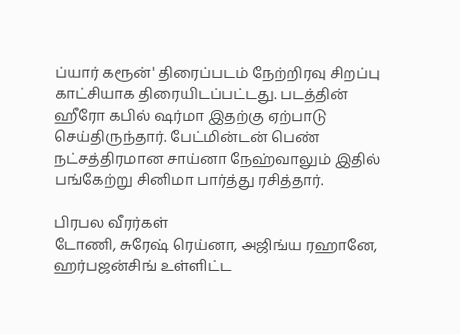ப்யார் கரூன்' திரைப்படம் நேற்றிரவு சிறப்பு காட்சியாக திரையிடப்பட்டது. படத்தின் ஹீரோ கபில் ஷர்மா இதற்கு ஏற்பாடு செய்திருந்தார். பேட்மின்டன் பெண் நட்சத்திரமான சாய்னா நேஹ்வாலும் இதில் பங்கேற்று சினிமா பார்த்து ரசித்தார்.

பிரபல வீரர்கள்
டோணி, சுரேஷ் ரெய்னா, அஜிங்ய ரஹானே, ஹர்பஜன்சிங் உள்ளிட்ட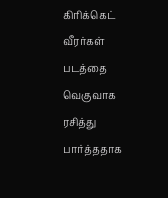கிரிக்கெட் வீரர்கள் படத்தை வெகுவாக ரசித்து பார்த்ததாக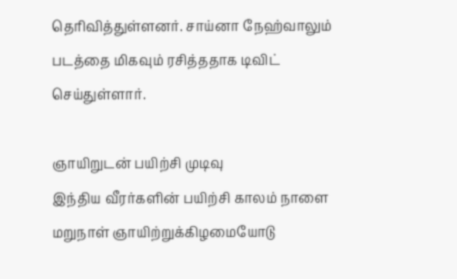தெரிவித்துள்ளனர். சாய்னா நேஹ்வாலும் படத்தை மிகவும் ரசித்ததாக டிவிட் செய்துள்ளார்.

ஞாயிறுடன் பயிற்சி முடிவு
இந்திய வீரர்களின் பயிற்சி காலம் நாளை மறுநாள் ஞாயிற்றுக்கிழமையோடு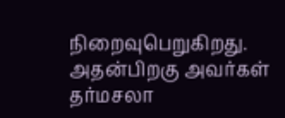நிறைவுபெறுகிறது. அதன்பிறகு அவர்கள் தர்மசலா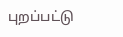புறப்பட்டு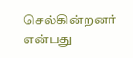செல்கின்றனர் என்பது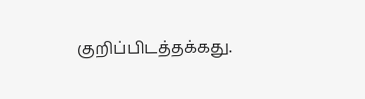குறிப்பிடத்தக்கது.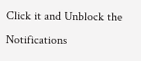Click it and Unblock the Notifications